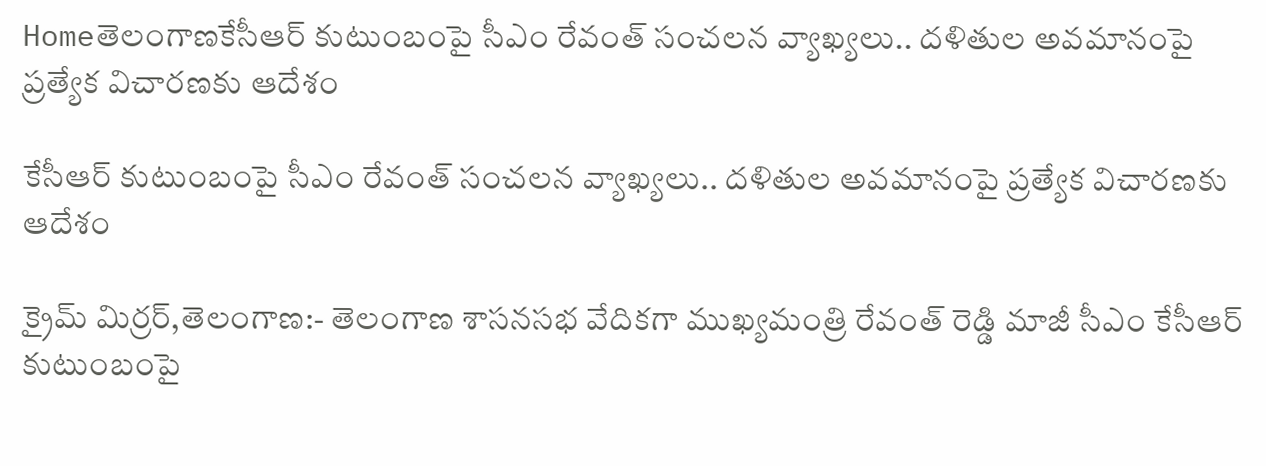Homeతెలంగాణకేసీఆర్ కుటుంబంపై సీఎం రేవంత్ సంచలన వ్యాఖ్యలు.. దళితుల అవమానంపై ప్రత్యేక విచారణకు ఆదేశం

కేసీఆర్ కుటుంబంపై సీఎం రేవంత్ సంచలన వ్యాఖ్యలు.. దళితుల అవమానంపై ప్రత్యేక విచారణకు ఆదేశం

క్రైమ్ మిర్రర్,తెలంగాణ:- తెలంగాణ శాసనసభ వేదికగా ముఖ్యమంత్రి రేవంత్ రెడ్డి మాజీ సీఎం కేసీఆర్ కుటుంబంపై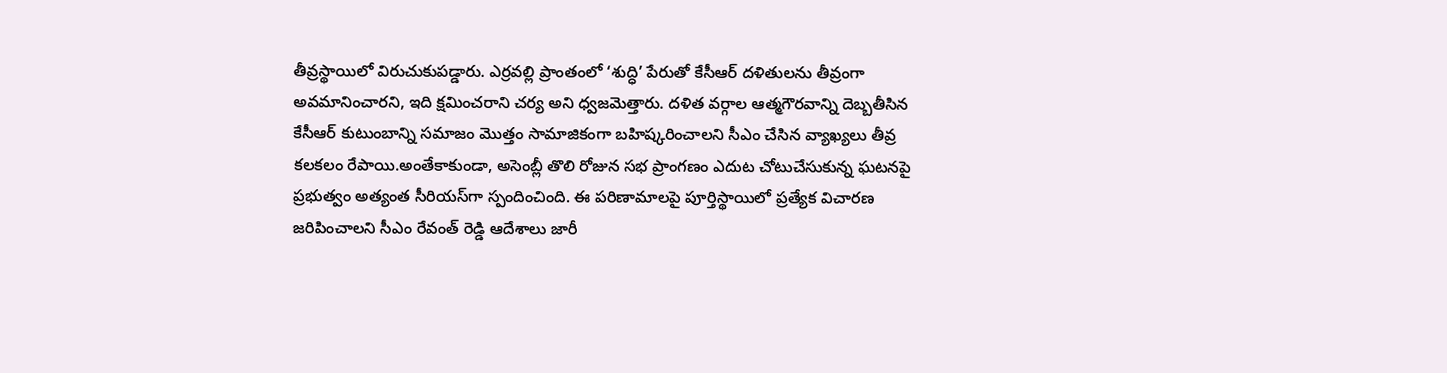తీవ్రస్థాయిలో విరుచుకుపడ్డారు. ఎర్రవల్లి ప్రాంతంలో ‘శుద్ధి’ పేరుతో కేసీఆర్ దళితులను తీవ్రంగా అవమానించారని, ఇది క్షమించరాని చర్య అని ధ్వజమెత్తారు. దళిత వర్గాల ఆత్మగౌరవాన్ని దెబ్బతీసిన కేసీఆర్ కుటుంబాన్ని సమాజం మొత్తం సామాజికంగా బహిష్కరించాలని సీఎం చేసిన వ్యాఖ్యలు తీవ్ర కలకలం రేపాయి.అంతేకాకుండా, అసెంబ్లీ తొలి రోజున సభ ప్రాంగణం ఎదుట చోటుచేసుకున్న ఘటనపై ప్రభుత్వం అత్యంత సీరియస్‌గా స్పందించింది. ఈ పరిణామాలపై పూర్తిస్థాయిలో ప్రత్యేక విచారణ జరిపించాలని సీఎం రేవంత్ రెడ్డి ఆదేశాలు జారీ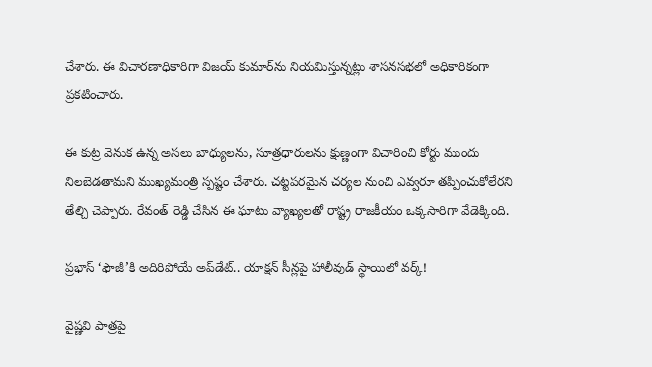చేశారు. ఈ విచారణాధికారిగా విజయ్ కుమార్‌ను నియమిస్తున్నట్లు శాసనసభలో అధికారికంగా ప్రకటించారు.

ఈ కుట్ర వెనుక ఉన్న అసలు బాధ్యులను, సూత్రధారులను క్షుణ్ణంగా విచారించి కోర్టు ముందు నిలబెడతామని ముఖ్యమంత్రి స్పష్టం చేశారు. చట్టపరమైన చర్యల నుంచి ఎవ్వరూ తప్పించుకోలేరని తేల్చి చెప్పారు. రేవంత్ రెడ్డి చేసిన ఈ ఘాటు వ్యాఖ్యలతో రాష్ట్ర రాజకీయం ఒక్కసారిగా వేడెక్కింది.

ప్రభాస్‌ ‘ఫౌజీ’కి అదిరిపోయే అప్‌డేట్‌.. యాక్షన్ సీన్లపై హాలీవుడ్‌ స్థాయిలో వర్క్!

వైష్ణవి పాత్రపై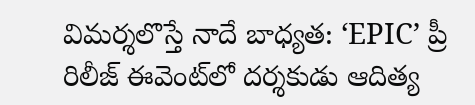విమర్శలొస్తే నాదే బాధ్యత: ‘EPIC’ ప్రీ రిలీజ్ ఈవెంట్‌లో దర్శకుడు ఆదిత్య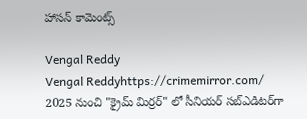హాసన్ కామెంట్స్

Vengal Reddy
Vengal Reddyhttps://crimemirror.com/
2025 నుంచి "క్రైమ్ మిర్రర్" లో సీనియర్ సబ్‌ఎడిటర్‌గా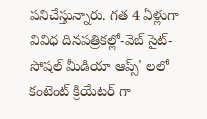పనిచేస్తున్నారు. గత 4 ఏళ్లుగా వివిధ దినపత్రికల్లో-వెబ్ సైట్-సోషల్ మీడియా ఆప్స్' లలో కంటెంట్ క్రియేటర్ గా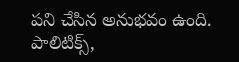పని చేసిన అనుభవం ఉంది. పాలిటిక్స్‌,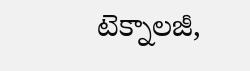టెక్నాలజీ,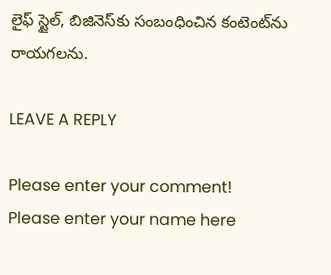లైఫ్‌ స్టైల్‌, బిజినెస్‌కు సంబంధించిన కంటెంట్‌ను రాయగలను.

LEAVE A REPLY

Please enter your comment!
Please enter your name here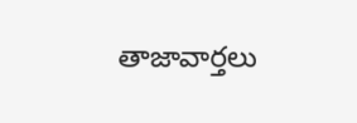తాజావార్తలు